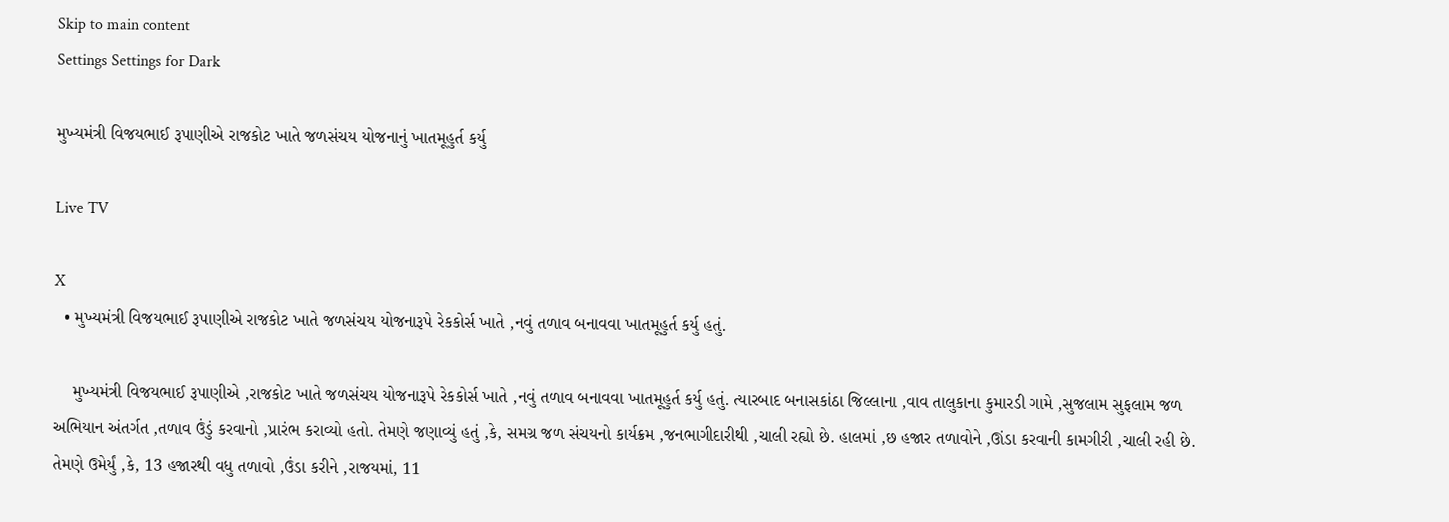Skip to main content
Settings Settings for Dark

મુખ્યમંત્રી વિજયભાઈ રૂપાણીએ રાજકોટ ખાતે જળસંચય યોજનાનું ખાતમૂહુર્ત કર્યુ

Live TV

X
  • મુખ્યમંત્રી વિજયભાઈ રૂપાણીએ રાજકોટ ખાતે જળસંચય યોજનારૂપે રેકકોર્સ ખાતે ,નવું તળાવ બનાવવા ખાતમૂહુર્ત કર્યુ હતું.

    મુખ્યમંત્રી વિજયભાઈ રૂપાણીએ ,રાજકોટ ખાતે જળસંચય યોજનારૂપે રેકકોર્સ ખાતે ,નવું તળાવ બનાવવા ખાતમૂહુર્ત કર્યુ હતું. ત્યારબાદ બનાસકાંઠા જિલ્લાના ,વાવ તાલુકાના કુમારડી ગામે ,સુજલામ સુફલામ જળ અભિયાન અંતર્ગત ,તળાવ ઉંડું કરવાનો ,પ્રારંભ કરાવ્યો હતો. તેમણે જણાવ્યું હતું ,કે, સમગ્ર જળ સંચયનો કાર્યક્રમ ,જનભાગીદારીથી ,ચાલી રહ્યો છે. હાલમાં ,છ હજાર તળાવોને ,ઊંડા કરવાની કામગીરી ,ચાલી રહી છે. તેમણે ઉમેર્યું ,કે, 13 હજારથી વધુ તળાવો ,ઉંડા કરીને ,રાજયમાં, 11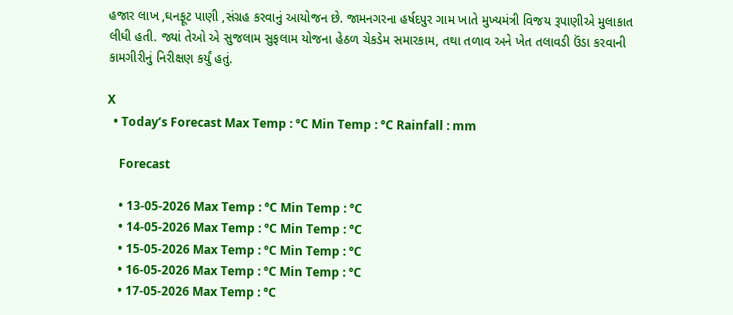હજાર લાખ ,ઘનફૂટ પાણી ,સંગ્રહ કરવાનું આયોજન છે. જામનગરના હર્ષદપુર ગામ ખાતે મુખ્યમંત્રી વિજય રૂપાણીએ મુલાકાત લીધી હતી. જ્યાં તેઓ એ સુજલામ સુફલામ યોજના હેઠળ ચેકડેમ સમારકામ, તથા તળાવ અને ખેત તલાવડી ઉંડા કરવાની કામગીરીનું નિરીક્ષણ કર્યું હતું.

X
  • Today’s Forecast Max Temp : °C Min Temp : °C Rainfall : mm

    Forecast

    • 13-05-2026 Max Temp : °C Min Temp : °C
    • 14-05-2026 Max Temp : °C Min Temp : °C
    • 15-05-2026 Max Temp : °C Min Temp : °C
    • 16-05-2026 Max Temp : °C Min Temp : °C
    • 17-05-2026 Max Temp : °C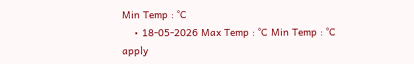Min Temp : °C
    • 18-05-2026 Max Temp : °C Min Temp : °C
apply